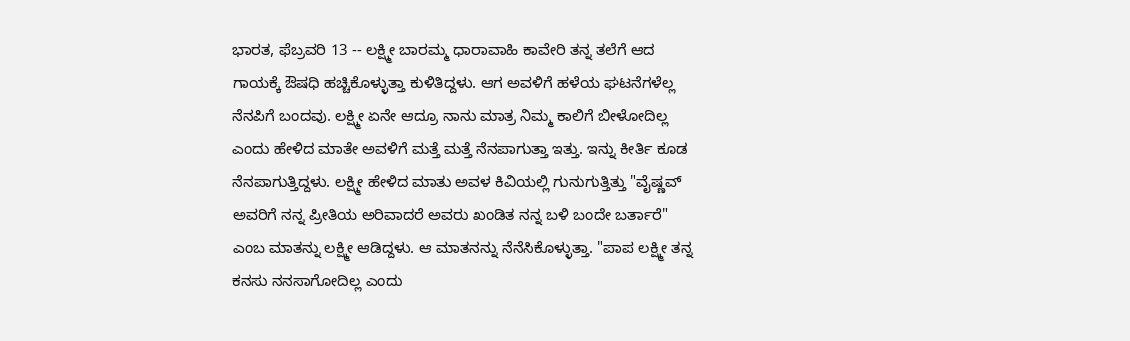ಭಾರತ, ಫೆಬ್ರವರಿ 13 -- ಲಕ್ಷ್ಮೀ ಬಾರಮ್ಮ ಧಾರಾವಾಹಿ ಕಾವೇರಿ ತನ್ನ ತಲೆಗೆ ಆದ ಗಾಯಕ್ಕೆ ಔಷಧಿ ಹಚ್ಚಿಕೊಳ್ಳುತ್ತಾ ಕುಳಿತಿದ್ದಳು. ಆಗ ಅವಳಿಗೆ ಹಳೆಯ ಘಟನೆಗಳೆಲ್ಲ ನೆನಪಿಗೆ ಬಂದವು. ಲಕ್ಷ್ಮೀ ಏನೇ ಆದ್ರೂ ನಾನು ಮಾತ್ರ ನಿಮ್ಮ ಕಾಲಿಗೆ ಬೀಳೋದಿಲ್ಲ ಎಂದು ಹೇಳಿದ ಮಾತೇ ಅವಳಿಗೆ ಮತ್ತೆ ಮತ್ತೆ ನೆನಪಾಗುತ್ತಾ ಇತ್ತು. ಇನ್ನು ಕೀರ್ತಿ ಕೂಡ ನೆನಪಾಗುತ್ತಿದ್ದಳು. ಲಕ್ಷ್ಮೀ ಹೇಳಿದ ಮಾತು ಅವಳ ಕಿವಿಯಲ್ಲಿ ಗುನುಗುತ್ತಿತ್ತು "ವೈಷ್ಣವ್ ಅವರಿಗೆ ನನ್ನ ಪ್ರೀತಿಯ ಅರಿವಾದರೆ ಅವರು ಖಂಡಿತ ನನ್ನ ಬಳಿ ಬಂದೇ ಬರ್ತಾರೆ" ಎಂಬ ಮಾತನ್ನು ಲಕ್ಷ್ಮೀ ಆಡಿದ್ದಳು. ಆ ಮಾತನನ್ನು ನೆನೆಸಿಕೊಳ್ಳುತ್ತಾ. "ಪಾಪ ಲಕ್ಷ್ಮೀ ತನ್ನ ಕನಸು ನನಸಾಗೋದಿಲ್ಲ ಎಂದು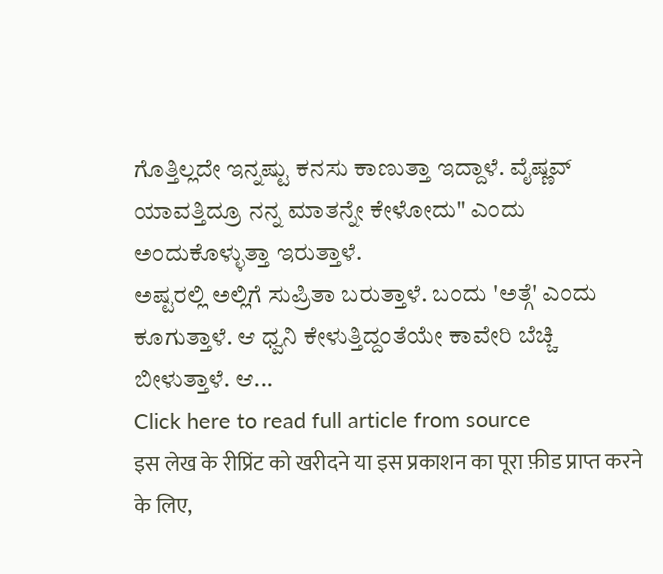ಗೊತ್ತಿಲ್ಲದೇ ಇನ್ನಷ್ಟು ಕನಸು ಕಾಣುತ್ತಾ ಇದ್ದಾಳೆ. ವೈಷ್ಣವ್ ಯಾವತ್ತಿದ್ರೂ ನನ್ನ ಮಾತನ್ನೇ ಕೇಳೋದು" ಎಂದು ಅಂದುಕೊಳ್ಳುತ್ತಾ ಇರುತ್ತಾಳೆ.
ಅಷ್ಟರಲ್ಲಿ ಅಲ್ಲಿಗೆ ಸುಪ್ರಿತಾ ಬರುತ್ತಾಳೆ. ಬಂದು 'ಅತ್ಗೆ' ಎಂದು ಕೂಗುತ್ತಾಳೆ. ಆ ಧ್ವನಿ ಕೇಳುತ್ತಿದ್ದಂತೆಯೇ ಕಾವೇರಿ ಬೆಚ್ಚಿ ಬೀಳುತ್ತಾಳೆ. ಆ...
Click here to read full article from source
इस लेख के रीप्रिंट को खरीदने या इस प्रकाशन का पूरा फ़ीड प्राप्त करने के लिए,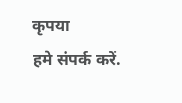कृपया
हमे संपर्क करें.